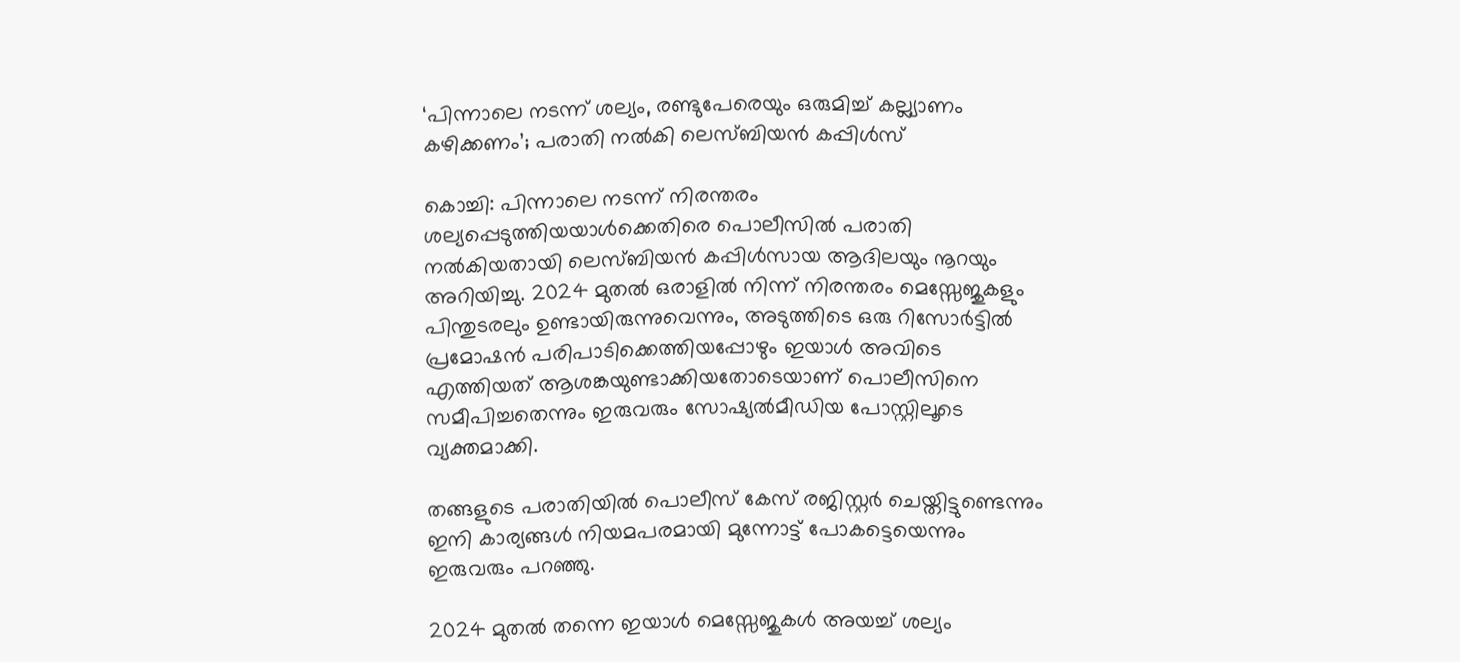‘പിന്നാലെ നടന്ന് ശല്യം, രണ്ടുപേരെയും ഒരുമിച്ച് കല്ല്യാണം കഴിക്കണം’; പരാതി നല്‍കി ലെസ്ബിയന്‍ കപ്പിള്‍സ്

കൊച്ചി: പിന്നാലെ നടന്ന് നിരന്തരം ശല്യപ്പെടുത്തിയയാള്‍ക്കെതിരെ പൊലീസില്‍ പരാതി നല്‍കിയതായി ലെസ്ബിയന്‍ കപ്പിള്‍സായ ആദിലയും നൂറയും അറിയിച്ചു. 2024 മുതല്‍ ഒരാളില്‍ നിന്ന് നിരന്തരം മെസ്സേജുകളും പിന്തുടരലും ഉണ്ടായിരുന്നുവെന്നും, അടുത്തിടെ ഒരു റിസോര്‍ട്ടില്‍ പ്രമോഷന്‍ പരിപാടിക്കെത്തിയപ്പോഴും ഇയാള്‍ അവിടെ എത്തിയത് ആശങ്കയുണ്ടാക്കിയതോടെയാണ് പൊലീസിനെ സമീപിച്ചതെന്നും ഇരുവരും സോഷ്യല്‍മീഡിയ പോസ്റ്റിലൂടെ വ്യക്തമാക്കി.

തങ്ങളുടെ പരാതിയില്‍ പൊലീസ് കേസ് രജിസ്റ്റര്‍ ചെയ്തിട്ടുണ്ടെന്നും ഇനി കാര്യങ്ങള്‍ നിയമപരമായി മുന്നോട്ട് പോകട്ടെയെന്നും ഇരുവരും പറഞ്ഞു.

2024 മുതല്‍ തന്നെ ഇയാള്‍ മെസ്സേജുകള്‍ അയച്ച് ശല്യം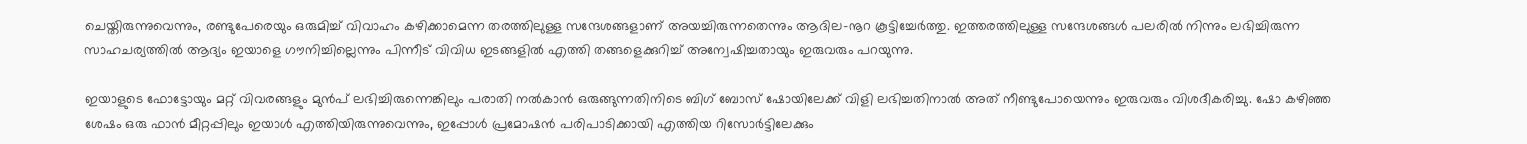ചെയ്തിരുന്നുവെന്നും, രണ്ടുപേരെയും ഒരുമിച്ച് വിവാഹം കഴിക്കാമെന്ന തരത്തിലുള്ള സന്ദേശങ്ങളാണ് അയച്ചിരുന്നതെന്നും ആദില-നൂറ കൂട്ടിച്ചേര്‍ത്തു. ഇത്തരത്തിലുള്ള സന്ദേശങ്ങള്‍ പലരില്‍ നിന്നും ലഭിച്ചിരുന്ന സാഹചര്യത്തില്‍ ആദ്യം ഇയാളെ ഗൗനിച്ചില്ലെന്നും പിന്നീട് വിവിധ ഇടങ്ങളില്‍ എത്തി തങ്ങളെക്കുറിച്ച് അന്വേഷിച്ചതായും ഇരുവരും പറയുന്നു.

ഇയാളുടെ ഫോട്ടോയും മറ്റ് വിവരങ്ങളും മുന്‍പ് ലഭിച്ചിരുന്നെങ്കിലും പരാതി നല്‍കാന്‍ ഒരുങ്ങുന്നതിനിടെ ബിഗ് ബോസ് ഷോയിലേക്ക് വിളി ലഭിച്ചതിനാല്‍ അത് നീണ്ടുപോയെന്നും ഇരുവരും വിശദീകരിച്ചു. ഷോ കഴിഞ്ഞ ശേഷം ഒരു ഫാന്‍ മീറ്റപ്പിലും ഇയാള്‍ എത്തിയിരുന്നുവെന്നും, ഇപ്പോള്‍ പ്രമോഷന്‍ പരിപാടിക്കായി എത്തിയ റിസോര്‍ട്ടിലേക്കും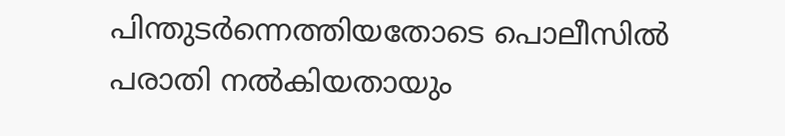പിന്തുടര്‍ന്നെത്തിയതോടെ പൊലീസില്‍ പരാതി നല്‍കിയതായും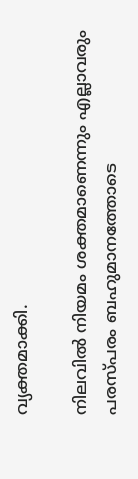വ്യക്തമാക്കി.

നിലവില്‍ നിയമം ശക്തമാണെന്നും എല്ലാവരും പരസ്പരം ബഹുമാനത്തോടെ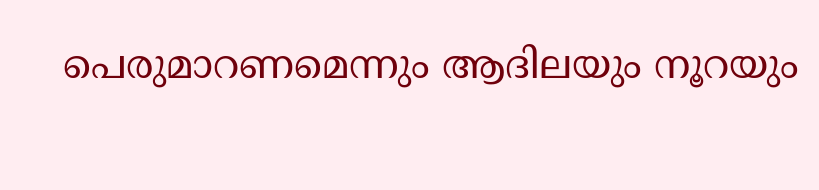പെരുമാറണമെന്നും ആദിലയും നൂറയും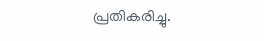പ്രതികരിച്ചു.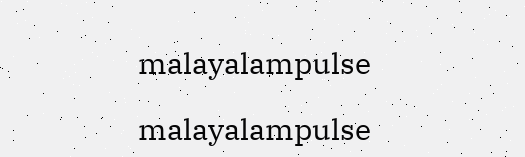malayalampulse

malayalampulse